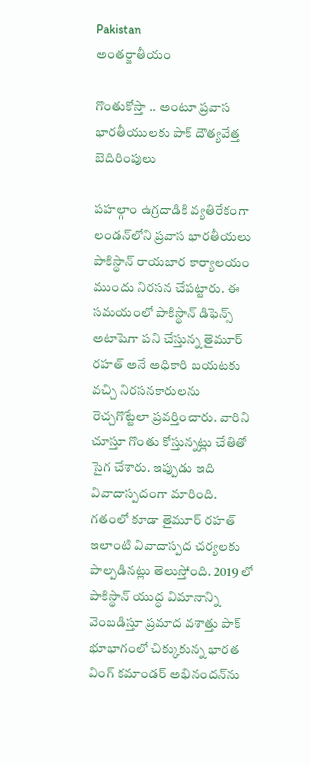Pakistan
అంతర్జాతీయం

గొంతుకోస్తా .. అంటూ ప్రవాస భారతీయులకు పాక్ దౌత్యవేత్త బెదిరింపులు

పహల్గాం ఉగ్రదాడికి వ్యతిరేకంగా లండన్‌లోని ప్రవాస భారతీయలు పాకిస్థాన్ రాయబార కార్యాలయం ముందు నిరసన చేపట్టారు. ఈ సమయంలో పాకిస్థాన్ డిఫెన్స్ అటాషెగా పని చేస్తున్న తైమూర్ రహత్ అనే అధికారి బయటకు వచ్చి నిరసనకారులను రెచ్చగొట్టేలా ప్రవర్తించారు. వారిని చూస్తూ గొంతు కోస్తున్నట్లు చేతితో సైగ చేశారు. ఇప్పుడు ఇది వివాదాస్పదంగా మారింది. గతంలో కూడా తైమూర్ రహత్ ఇలాంటి వివాదాస్పద చర్యలకు పాల్పడినట్లు తెలుస్తోంది. 2019 లో పాకిస్థాన్ యుద్ధ విమానాన్ని వెంబడిస్తూ ప్రమాద వశాత్తు పాక్ భూభాగంలో చిక్కుకున్న భారత వింగ్ కమాండర్ అభినందన్‌ను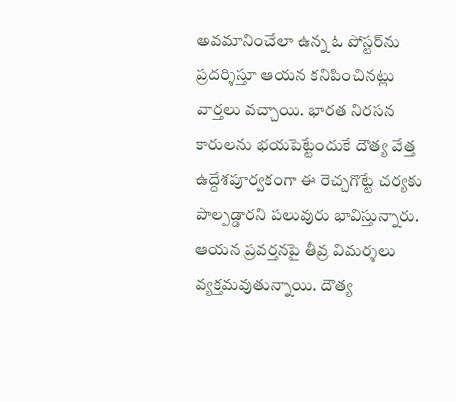అవమానించేలా ఉన్న ఓ పోస్టర్‌ను ప్రదర్శిస్తూ ఆయన కనిపించినట్లు వార్తలు వచ్చాయి. భారత నిరసన కారులను భయపెట్టేందుకే దౌత్య వేత్త ఉద్దేశపూర్వకంగా ఈ రెచ్చగొట్టే చర్యకు పాల్పడ్డారని పలువురు భావిస్తున్నారు. ఆయన ప్రవర్తనపై తీవ్ర విమర్శలు వ్యక్తమవుతున్నాయి. దౌత్య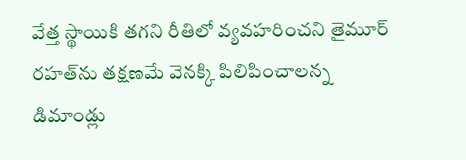వేత్త స్థాయికి తగని రీతిలో వ్యవహరించని తైమూర్ రహత్‌ను తక్షణమే వెనక్కి పిలిపించాలన్న డిమాండ్లు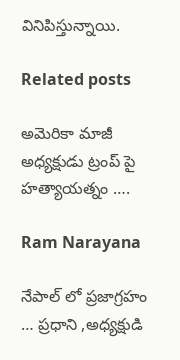వినిపిస్తున్నాయి.

Related posts

అమెరికా మాజీ అధ్యక్షుడు ట్రంప్ పై హత్యాయత్నం ….

Ram Narayana

నేపాల్ లో ప్రజాగ్రహం … ప్రధాని ,అధ్యక్షుడి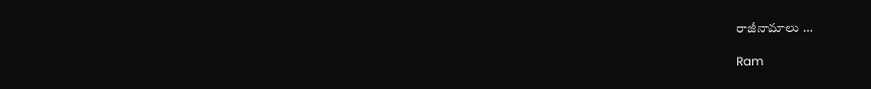రాజీనామాలు …

Ram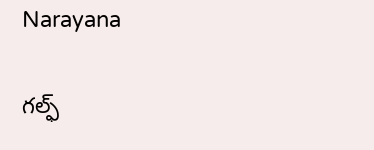Narayana

గల్ఫ్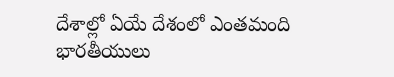దేశాల్లో ఏయే దేశంలో ఎంతమంది భారతీయులు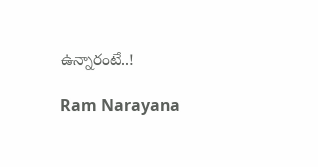ఉన్నారంటే..!

Ram Narayana